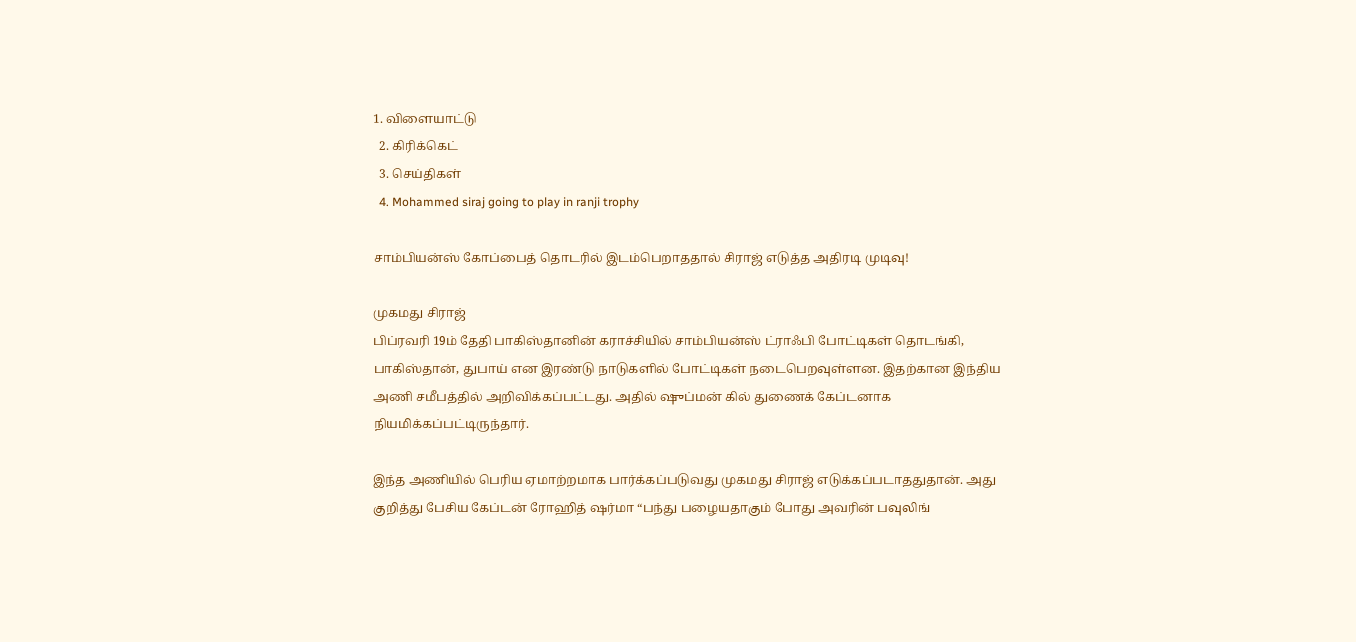1. விளையாட்டு
  2. கிரிக்கெட்
  3. செய்திகள்
  4. Mohammed siraj going to play in ranji trophy

சாம்பியன்ஸ் கோப்பைத் தொடரில் இடம்பெறாததால் சிராஜ் எடுத்த அதிரடி முடிவு!

முகமது சிராஜ்
பிப்ரவரி 19ம் தேதி பாகிஸ்தானின் கராச்சியில் சாம்பியன்ஸ் ட்ராஃபி போட்டிகள் தொடங்கி, பாகிஸ்தான், துபாய் என இரண்டு நாடுகளில் போட்டிகள் நடைபெறவுள்ளன. இதற்கான இந்திய அணி சமீபத்தில் அறிவிக்கப்பட்டது. அதில் ஷுப்மன் கில் துணைக் கேப்டனாக நியமிக்கப்பட்டிருந்தார்.

இந்த அணியில் பெரிய ஏமாற்றமாக பார்க்கப்படுவது முகமது சிராஜ் எடுக்கப்படாததுதான். அது குறித்து பேசிய கேப்டன் ரோஹித் ஷர்மா “பந்து பழையதாகும் போது அவரின் பவுலிங்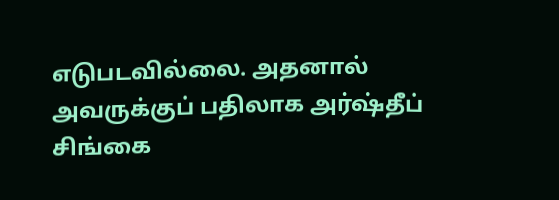எடுபடவில்லை. அதனால் அவருக்குப் பதிலாக அர்ஷ்தீப் சிங்கை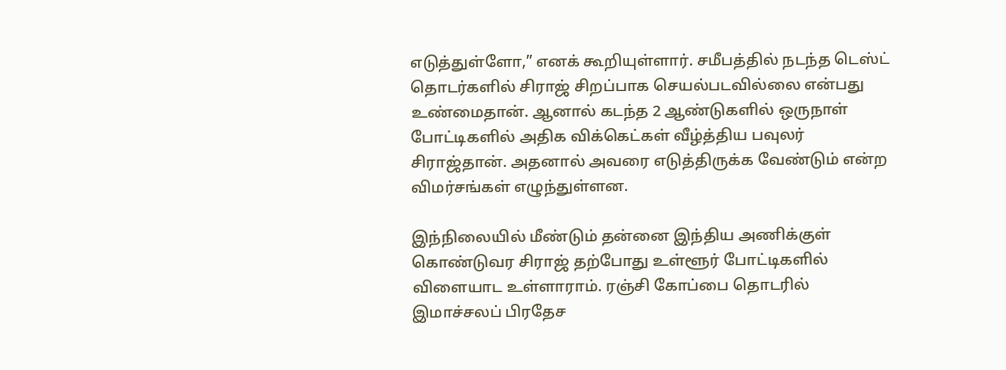எடுத்துள்ளோ,” எனக் கூறியுள்ளார். சமீபத்தில் நடந்த டெஸ்ட் தொடர்களில் சிராஜ் சிறப்பாக செயல்படவில்லை என்பது உண்மைதான். ஆனால் கடந்த 2 ஆண்டுகளில் ஒருநாள் போட்டிகளில் அதிக விக்கெட்கள் வீழ்த்திய பவுலர் சிராஜ்தான். அதனால் அவரை எடுத்திருக்க வேண்டும் என்ற விமர்சங்கள் எழுந்துள்ளன.

இந்நிலையில் மீண்டும் தன்னை இந்திய அணிக்குள் கொண்டுவர சிராஜ் தற்போது உள்ளூர் போட்டிகளில் விளையாட உள்ளாராம். ரஞ்சி கோப்பை தொடரில் இமாச்சலப் பிரதேச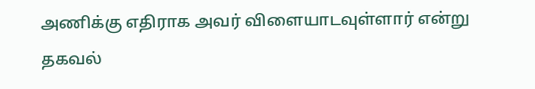அணிக்கு எதிராக அவர் விளையாடவுள்ளார் என்று தகவல்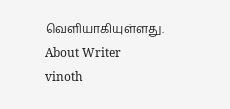வெளியாகியுள்ளது.
About Writer
vinoth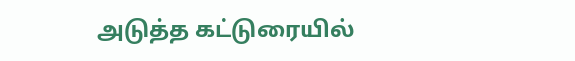அடுத்த கட்டுரையில்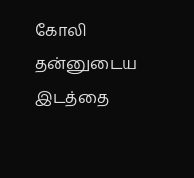கோலி தன்னுடைய இடத்தை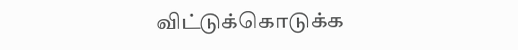விட்டுக்கொடுக்க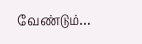வேண்டும்…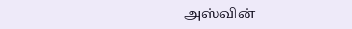அஸ்வின்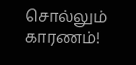சொல்லும் காரணம்!